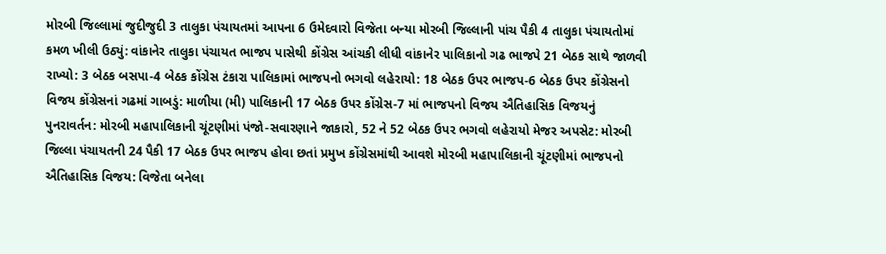મોરબી જિલ્લામાં જુદીજુદી 3 તાલુકા પંચાયતમાં આપના 6 ઉમેદવારો વિજેતા બન્યા મોરબી જિલ્લાની પાંચ પૈકી 4 તાલુકા પંચાયતોમાં કમળ ખીલી ઉઠ્યું: વાંકાનેર તાલુકા પંચાયત ભાજપ પાસેથી કોંગ્રેસ આંચકી લીધી વાંકાનેર પાલિકાનો ગઢ ભાજપે 21 બેઠક સાથે જાળવી રાખ્યો: 3 બેઠક બસપા-4 બેઠક કોંગ્રેસ ટંકારા પાલિકામાં ભાજપનો ભગવો લહેરાયો: 18 બેઠક ઉપર ભાજપ-6 બેઠક ઉપર કોંગ્રેસનો વિજય કોંગ્રેસનાં ગઢમાં ગાબડું: માળીયા (મી) પાલિકાની 17 બેઠક ઉપર કોંગ્રેસ-7 માં ભાજપનો વિજય ઐતિહાસિક વિજયનું પુનરાવર્તન: મોરબી મહાપાલિકાની ચૂંટણીમાં પંજો-સવારણાને જાકારો, 52 ને 52 બેઠક ઉપર ભગવો લહેરાયો મેજર અપસેટ: મોરબી જિલ્લા પંચાયતની 24 પૈકી 17 બેઠક ઉપર ભાજપ હોવા છતાં પ્રમુખ કોંગ્રેસમાંથી આવશે મોરબી મહાપાલિકાની ચૂંટણીમાં ભાજપનો ઐતિહાસિક વિજય: વિજેતા બનેલા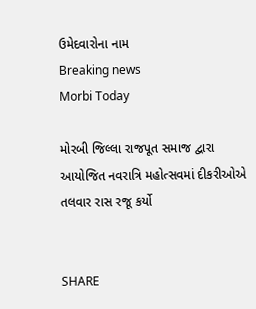ઉમેદવારોના નામ
Breaking news
Morbi Today

મોરબી જિલ્લા રાજપૂત સમાજ દ્વારા આયોજિત નવરાત્રિ મહોત્સવમાં દીકરીઓએ તલવાર રાસ રજૂ કર્યો


SHARE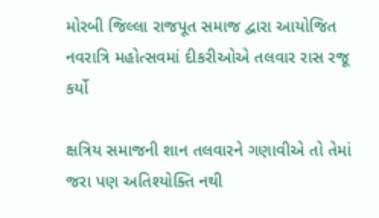મોરબી જિલ્લા રાજપૂત સમાજ દ્વારા આયોજિત નવરાત્રિ મહોત્સવમાં દીકરીઓએ તલવાર રાસ રજૂ કર્યો

ક્ષત્રિય સમાજની શાન તલવારને ગણાવીએ તો તેમાં જરા પણ અતિશ્યોક્તિ નથી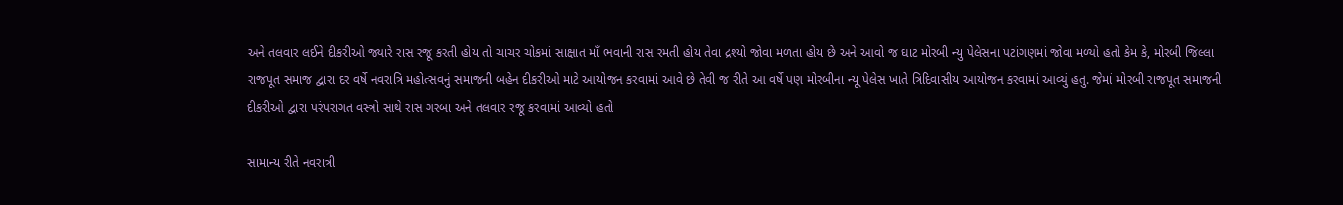અને તલવાર લઈને દીકરીઓ જ્યારે રાસ રજૂ કરતી હોય તો ચાચર ચોકમાં સાક્ષાત માઁ ભવાની રાસ રમતી હોય તેવા દ્રશ્યો જોવા મળતા હોય છે અને આવો જ ઘાટ મોરબી ન્યુ પેલેસના પટાંગણમાં જોવા મળ્યો હતો કેમ કે, મોરબી જિલ્લા રાજપૂત સમાજ દ્વારા દર વર્ષે નવરાત્રિ મહોત્સવનું સમાજની બહેન દીકરીઓ માટે આયોજન કરવામાં આવે છે તેવી જ રીતે આ વર્ષે પણ મોરબીના ન્યૂ પેલેસ ખાતે ત્રિદિવાસીય આયોજન કરવામાં આવ્યું હતુ. જેમાં મોરબી રાજપૂત સમાજની દીકરીઓ દ્વારા પરંપરાગત વસ્ત્રો સાથે રાસ ગરબા અને તલવાર રજૂ કરવામાં આવ્યો હતો

સામાન્ય રીતે નવરાત્રી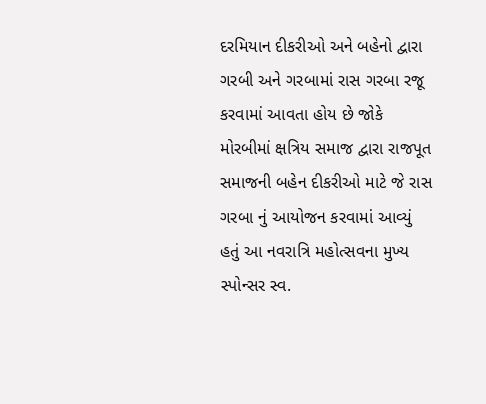દરમિયાન દીકરીઓ અને બહેનો દ્વારા ગરબી અને ગરબામાં રાસ ગરબા રજૂ કરવામાં આવતા હોય છે જોકે મોરબીમાં ક્ષત્રિય સમાજ દ્વારા રાજપૂત સમાજની બહેન દીકરીઓ માટે જે રાસ ગરબા નું આયોજન કરવામાં આવ્યું હતું આ નવરાત્રિ મહોત્સવના મુખ્ય સ્પોન્સર સ્વ.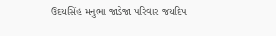ઉદયસિંહ મનુભા જાડેજા પરિવાર જયદિપ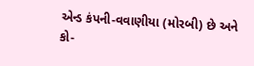એન્ડ કંપની-વવાણીયા (મોરબી) છે અને કો-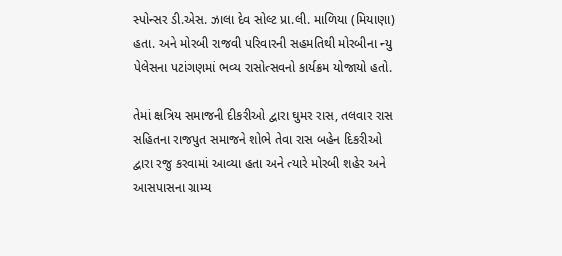સ્પોન્સર ડી.એસ. ઝાલા દેવ સોલ્ટ પ્રા.લી. માળિયા (મિયાણા) હતા. અને મોરબી રાજવી પરિવારની સહમતિથી મોરબીના ન્યુ પેલેસના પટાંગણમાં ભવ્ય રાસોત્સવનો કાર્યક્રમ યોજાયો હતો.

તેમાં ક્ષત્રિય સમાજની દીકરીઓ દ્વારા ઘુમર રાસ, તલવાર રાસ સહિતના રાજપુત સમાજને શોભે તેવા રાસ બહેન દિકરીઓ દ્વારા રજુ કરવામાં આવ્યા હતા અને ત્યારે મોરબી શહેર અને આસપાસના ગ્રામ્ય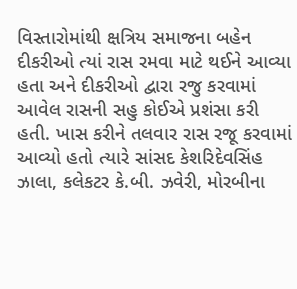વિસ્તારોમાંથી ક્ષત્રિય સમાજના બહેન દીકરીઓ ત્યાં રાસ રમવા માટે થઈને આવ્યા હતા અને દીકરીઓ દ્વારા રજુ કરવામાં આવેલ રાસની સહુ કોઈએ પ્રશંસા કરી હતી. ખાસ કરીને તલવાર રાસ રજૂ કરવામાં આવ્યો હતો ત્યારે સાંસદ કેશરિદેવસિંહ ઝાલા, કલેકટર કે.બી. ઝવેરી, મોરબીના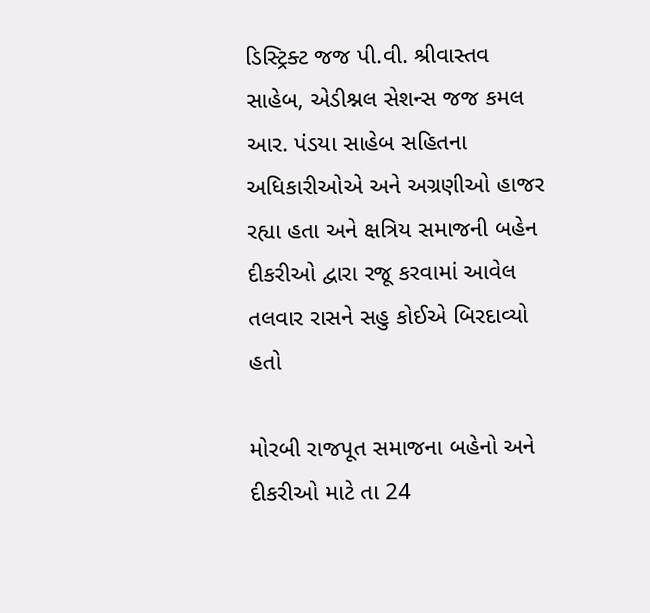ડિસ્ટ્રિક્ટ જજ પી.વી. શ્રીવાસ્તવ સાહેબ, એડીશ્નલ સેશન્સ જજ કમલ આર. પંડયા સાહેબ સહિતના અધિકારીઓએ અને અગ્રણીઓ હાજર રહ્યા હતા અને ક્ષત્રિય સમાજની બહેન દીકરીઓ દ્વારા રજૂ કરવામાં આવેલ તલવાર રાસને સહુ કોઈએ બિરદાવ્યો હતો

મોરબી રાજપૂત સમાજના બહેનો અને દીકરીઓ માટે તા 24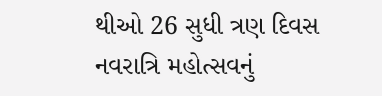થીઓ 26 સુધી ત્રણ દિવસ નવરાત્રિ મહોત્સવનું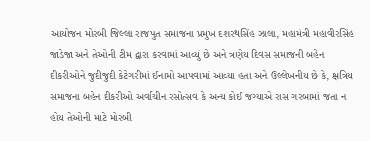આયોજન મોરબી જિલ્લા રાજપુત સમાજના પ્રમુખ દશરથસિંહ ઝાલા, મહામંત્રી મહાવીરસિંહ જાડેજા અને તેઓની ટીમ દ્વારા કરવામાં આવ્યું છે અને ત્રણેય દિવસ સમાજની બહેન દીકરીઓને જુદીજુદી કેટેગરીમાં ઈનામો આપવામાં આવ્યા હતા અને ઉલ્લેખનીય છે કે, ક્ષત્રિય સમાજના બહેન દીકરીઓ અર્વાચીન રસોત્સવ કે અન્ય કોઈ જગ્યાએ રાસ ગરબામાં જતા ન હોય તેઓની માટે મોરબી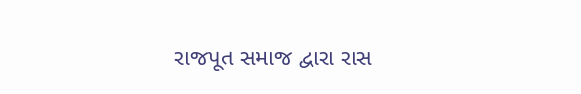રાજપૂત સમાજ દ્વારા રાસ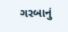ગરબાનું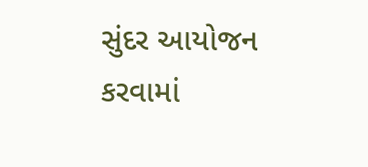સુંદર આયોજન કરવામાં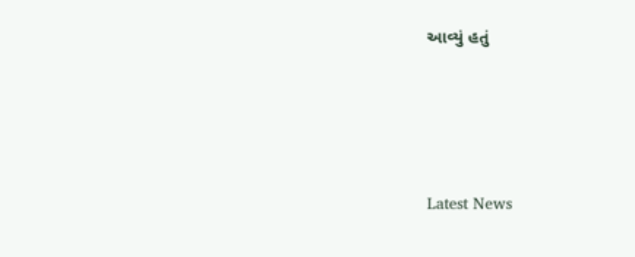આવ્યું હતું






Latest News